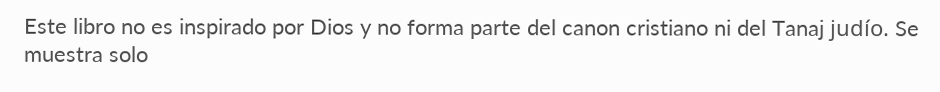Este libro no es inspirado por Dios y no forma parte del canon cristiano ni del Tanaj judío. Se muestra solo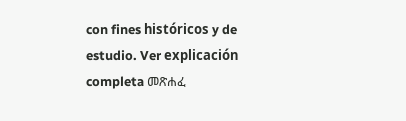con fines históricos y de estudio. Ver explicación completa መጽሐፈ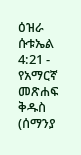ዕዝራ ሱቱኤል 4:21 - የአማርኛ መጽሐፍ ቅዱስ (ሰማንያ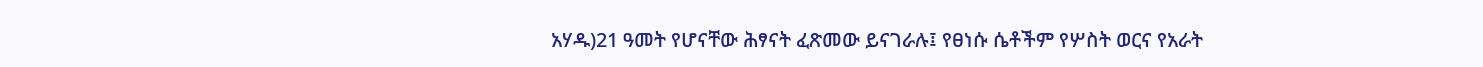አሃዱ)21 ዓመት የሆናቸው ሕፃናት ፈጽመው ይናገራሉ፤ የፀነሱ ሴቶችም የሦስት ወርና የአራት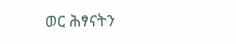ወር ሕፃናትን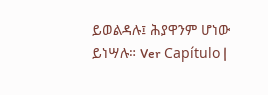ይወልዳሉ፤ ሕያዋንም ሆነው ይነሣሉ። Ver Capítulo |